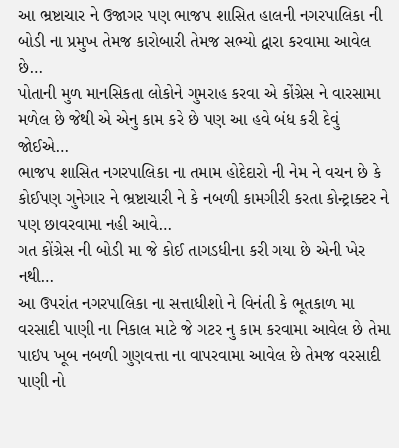આ ભ્રષ્ટાચાર ને ઉજાગર પણ ભાજપ શાસિત હાલની નગરપાલિકા ની બોડી ના પ્રમુખ તેમજ કારોબારી તેમજ સભ્યો દ્વારા કરવામા આવેલ છે…
પોતાની મુળ માનસિકતા લોકોને ગુમરાહ કરવા એ કોંગ્રેસ ને વારસામા મળેલ છે જેથી એ એનુ કામ કરે છે પણ આ હવે બંધ કરી દેવું જોઈએ…
ભાજપ શાસિત નગરપાલિકા ના તમામ હોદેદારો ની નેમ ને વચન છે કે કોઈપણ ગુનેગાર ને ભ્રષ્ટાચારી ને કે નબળી કામગીરી કરતા કોન્ટ્રાક્ટર ને પણ છાવરવામા નહી આવે…
ગત કોંગ્રેસ ની બોડી મા જે કોઈ તાગડધીના કરી ગયા છે એની ખેર નથી…
આ ઉપરાંત નગરપાલિકા ના સત્તાધીશો ને વિનંતી કે ભૂતકાળ મા વરસાદી પાણી ના નિકાલ માટે જે ગટર નુ કામ કરવામા આવેલ છે તેમા પાઇપ ખૂબ નબળી ગુણવત્તા ના વાપરવામા આવેલ છે તેમજ વરસાદી પાણી નો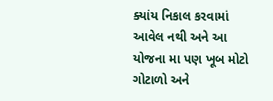ક્યાંય નિકાલ કરવામાં આવેલ નથી અને આ યોજના મા પણ ખૂબ મોટો ગોટાળો અને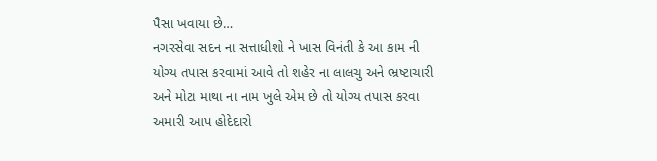પૈસા ખવાયા છે…
નગરસેવા સદન ના સત્તાધીશો ને ખાસ વિનંતી કે આ કામ ની યોગ્ય તપાસ કરવામાં આવે તો શહેર ના લાલચુ અને ભ્રષ્ટાચારી અને મોટા માથા ના નામ ખુલે એમ છે તો યોગ્ય તપાસ કરવા અમારી આપ હોદેદારો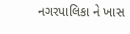નગરપાલિકા ને ખાસ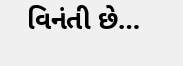વિનંતી છે…